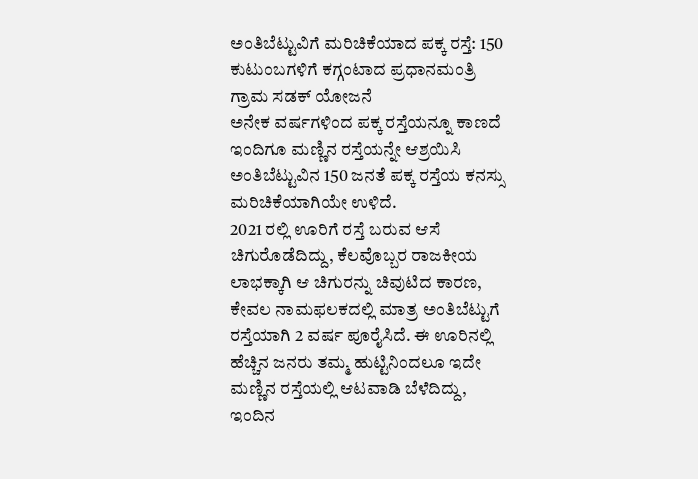ಅಂತಿಬೆಟ್ಟುವಿಗೆ ಮರಿಚಿಕೆಯಾದ ಪಕ್ಕ ರಸ್ತೆ: 150 ಕುಟುಂಬಗಳಿಗೆ ಕಗ್ಗಂಟಾದ ಪ್ರಧಾನಮಂತ್ರಿ ಗ್ರಾಮ ಸಡಕ್ ಯೋಜನೆ
ಅನೇಕ ವರ್ಷಗಳಿಂದ ಪಕ್ಕ ರಸ್ತೆಯನ್ನೂ ಕಾಣದೆ ಇಂದಿಗೂ ಮಣ್ಣಿನ ರಸ್ತೆಯನ್ನೇ ಆಶ್ರಯಿಸಿ ಅಂತಿಬೆಟ್ಟುವಿನ 150 ಜನತೆ ಪಕ್ಕ ರಸ್ತೆಯ ಕನಸ್ಸು ಮರಿಚಿಕೆಯಾಗಿಯೇ ಉಳಿದೆ.
2021 ರಲ್ಲಿ ಊರಿಗೆ ರಸ್ತೆ ಬರುವ ಆಸೆ ಚಿಗುರೊಡೆದಿದ್ದು, ಕೆಲವೊಬ್ಬರ ರಾಜಕೀಯ ಲಾಭಕ್ಕಾಗಿ ಆ ಚಿಗುರನ್ನು ಚಿವುಟಿದ ಕಾರಣ, ಕೇವಲ ನಾಮಫಲಕದಲ್ಲಿ ಮಾತ್ರ ಅಂತಿಬೆಟ್ಟುಗೆ ರಸ್ತೆಯಾಗಿ 2 ವರ್ಷ ಪೂರೈಸಿದೆ. ಈ ಊರಿನಲ್ಲಿ ಹೆಚ್ಚಿನ ಜನರು ತಮ್ಮ ಹುಟ್ಟಿನಿಂದಲೂ ಇದೇ ಮಣ್ಣಿನ ರಸ್ತೆಯಲ್ಲಿ ಆಟವಾಡಿ ಬೆಳೆದಿದ್ದು, ಇಂದಿನ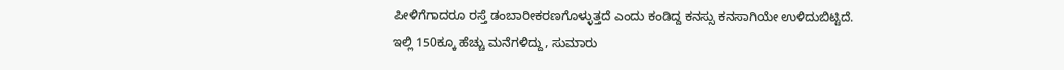ಪೀಳಿಗೆಗಾದರೂ ರಸ್ತೆ ಡಂಬಾರೀಕರಣಗೊಳ್ಳುತ್ತದೆ ಎಂದು ಕಂಡಿದ್ದ ಕನಸ್ಸು ಕನಸಾಗಿಯೇ ಉಳಿದುಬಿಟ್ಟಿದೆ.
ಇಲ್ಲಿ 150ಕ್ಕೂ ಹೆಚ್ಚು ಮನೆಗಳಿದ್ದು, ಸುಮಾರು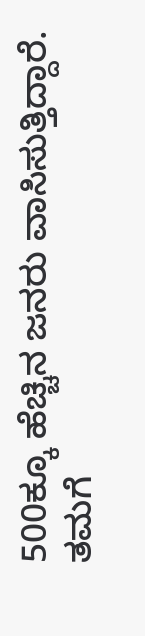500ಕ್ಕೂ ಹೆಚ್ಚಿನ ಜನರು ವಾಸಿಸುತ್ತಿದ್ದಾರೆ. ತಮಗೆ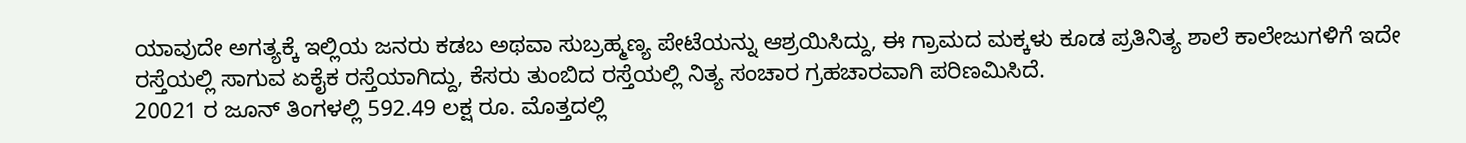ಯಾವುದೇ ಅಗತ್ಯಕ್ಕೆ ಇಲ್ಲಿಯ ಜನರು ಕಡಬ ಅಥವಾ ಸುಬ್ರಹ್ಮಣ್ಯ ಪೇಟೆಯನ್ನು ಆಶ್ರಯಿಸಿದ್ದು, ಈ ಗ್ರಾಮದ ಮಕ್ಕಳು ಕೂಡ ಪ್ರತಿನಿತ್ಯ ಶಾಲೆ ಕಾಲೇಜುಗಳಿಗೆ ಇದೇ ರಸ್ತೆಯಲ್ಲಿ ಸಾಗುವ ಏಕೈಕ ರಸ್ತೆಯಾಗಿದ್ದು, ಕೆಸರು ತುಂಬಿದ ರಸ್ತೆಯಲ್ಲಿ ನಿತ್ಯ ಸಂಚಾರ ಗ್ರಹಚಾರವಾಗಿ ಪರಿಣಮಿಸಿದೆ.
20021 ರ ಜೂನ್ ತಿಂಗಳಲ್ಲಿ 592.49 ಲಕ್ಷ ರೂ. ಮೊತ್ತದಲ್ಲಿ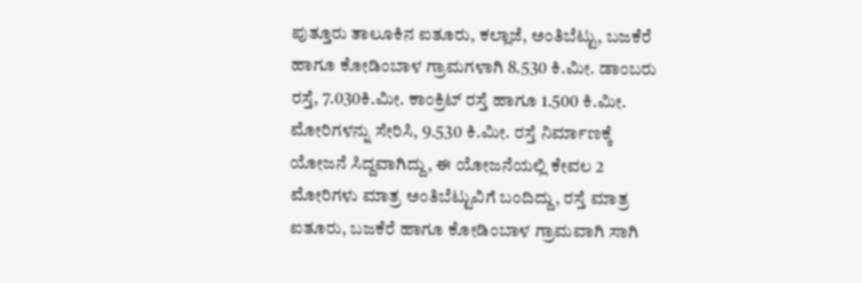ಪುತ್ತೂರು ತಾಲೂಕಿನ ಐತೂರು, ಕಲ್ಲಾಜೆ, ಅಂತಿಬೆಟ್ಟು, ಬಜಕೆರೆ ಹಾಗೂ ಕೋಡಿಂಬಾಳ ಗ್ರಾಮಗಳಾಗಿ 8.530 ಕಿ.ಮೀ. ಡಾಂಬರು ರಸ್ತೆ, 7.030ಕಿ.ಮೀ. ಕಾಂಕ್ರಿಟ್ ರಸ್ತೆ ಹಾಗೂ 1.500 ಕಿ.ಮೀ. ಮೋರಿಗಳನ್ನು ಸೇರಿಸಿ, 9.530 ಕಿ.ಮೀ. ರಸ್ತೆ ನಿರ್ಮಾಣಕ್ಕೆ ಯೋಜನೆ ಸಿದ್ದವಾಗಿದ್ದು, ಈ ಯೋಜನೆಯಲ್ಲಿ ಕೇವಲ 2 ಮೋರಿಗಳು ಮಾತ್ರ ಅಂತಿಬೆಟ್ಟುವಿಗೆ ಬಂದಿದ್ದು, ರಸ್ತೆ ಮಾತ್ರ ಐತೂರು, ಬಜಕೆರೆ ಹಾಗೂ ಕೋಡಿಂಬಾಳ ಗ್ರಾಮವಾಗಿ ಸಾಗಿ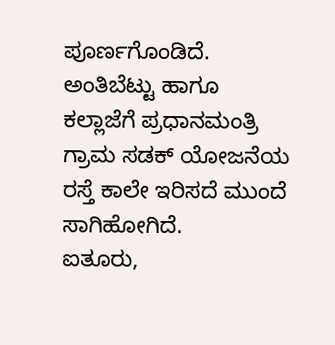ಪೂರ್ಣಗೊಂಡಿದೆ. ಅಂತಿಬೆಟ್ಟು ಹಾಗೂ ಕಲ್ಲಾಜೆಗೆ ಪ್ರಧಾನಮಂತ್ರಿ ಗ್ರಾಮ ಸಡಕ್ ಯೋಜನೆಯ ರಸ್ತೆ ಕಾಲೇ ಇರಿಸದೆ ಮುಂದೆ ಸಾಗಿಹೋಗಿದೆ.
ಐತೂರು,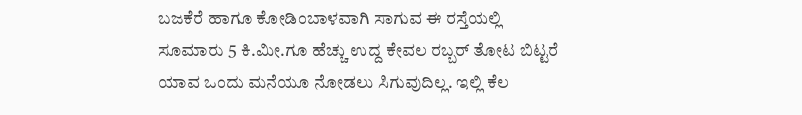ಬಜಕೆರೆ ಹಾಗೂ ಕೋಡಿಂಬಾಳವಾಗಿ ಸಾಗುವ ಈ ರಸ್ತೆಯಲ್ಲಿ ಸೂಮಾರು 5 ಕಿ.ಮೀ.ಗೂ ಹೆಚ್ಚು ಉದ್ದ ಕೇವಲ ರಬ್ಬರ್ ತೋಟ ಬಿಟ್ಟರೆ ಯಾವ ಒಂದು ಮನೆಯೂ ನೋಡಲು ಸಿಗುವುದಿಲ್ಲ. ಇಲ್ಲಿ ಕೆಲ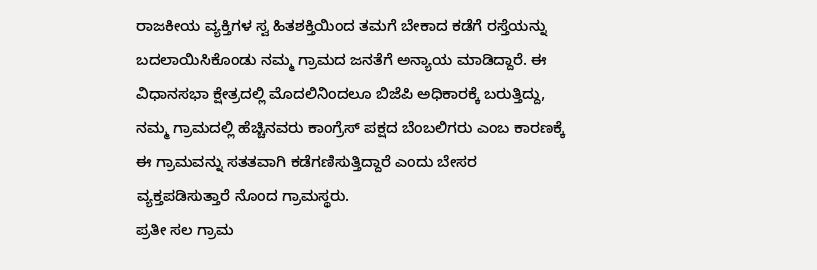ರಾಜಕೀಯ ವ್ಯಕ್ತಿಗಳ ಸ್ವ ಹಿತಶಕ್ತಿಯಿಂದ ತಮಗೆ ಬೇಕಾದ ಕಡೆಗೆ ರಸ್ತೆಯನ್ನು ಬದಲಾಯಿಸಿಕೊಂಡು ನಮ್ಮ ಗ್ರಾಮದ ಜನತೆಗೆ ಅನ್ಯಾಯ ಮಾಡಿದ್ದಾರೆ. ಈ ವಿಧಾನಸಭಾ ಕ್ಷೇತ್ರದಲ್ಲಿ ಮೊದಲಿನಿಂದಲೂ ಬಿಜೆಪಿ ಅಧಿಕಾರಕ್ಕೆ ಬರುತ್ತಿದ್ದು, ನಮ್ಮ ಗ್ರಾಮದಲ್ಲಿ ಹೆಚ್ಚಿನವರು ಕಾಂಗ್ರೆಸ್ ಪಕ್ಷದ ಬೆಂಬಲಿಗರು ಎಂಬ ಕಾರಣಕ್ಕೆ ಈ ಗ್ರಾಮವನ್ನು ಸತತವಾಗಿ ಕಡೆಗಣಿಸುತ್ತಿದ್ದಾರೆ ಎಂದು ಬೇಸರ ವ್ಯಕ್ತಪಡಿಸುತ್ತಾರೆ ನೊಂದ ಗ್ರಾಮಸ್ಥರು.
ಪ್ರತೀ ಸಲ ಗ್ರಾಮ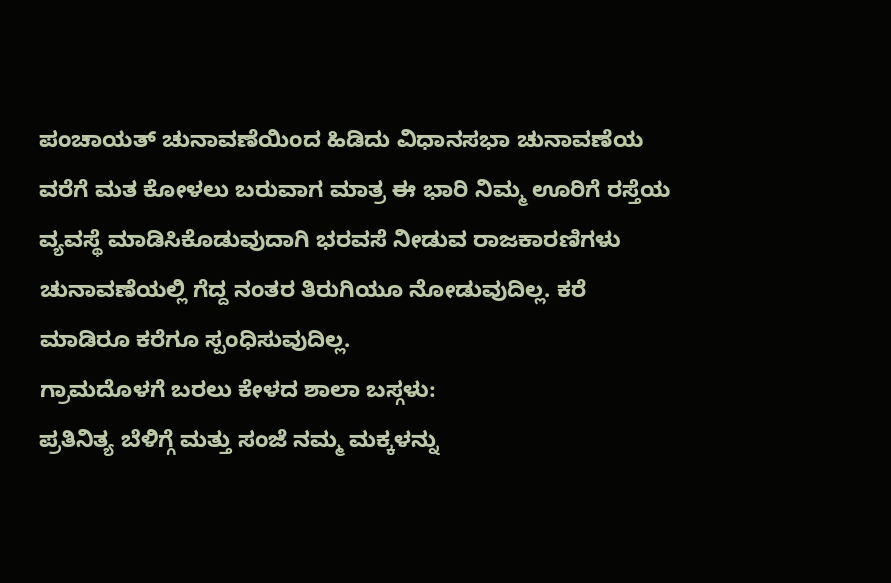ಪಂಚಾಯತ್ ಚುನಾವಣೆಯಿಂದ ಹಿಡಿದು ವಿಧಾನಸಭಾ ಚುನಾವಣೆಯ ವರೆಗೆ ಮತ ಕೋಳಲು ಬರುವಾಗ ಮಾತ್ರ ಈ ಭಾರಿ ನಿಮ್ಮ ಊರಿಗೆ ರಸ್ತೆಯ ವ್ಯವಸ್ಥೆ ಮಾಡಿಸಿಕೊಡುವುದಾಗಿ ಭರವಸೆ ನೀಡುವ ರಾಜಕಾರಣಿಗಳು ಚುನಾವಣೆಯಲ್ಲಿ ಗೆದ್ದ ನಂತರ ತಿರುಗಿಯೂ ನೋಡುವುದಿಲ್ಲ. ಕರೆ ಮಾಡಿರೂ ಕರೆಗೂ ಸ್ಪಂಧಿಸುವುದಿಲ್ಲ.
ಗ್ರಾಮದೊಳಗೆ ಬರಲು ಕೇಳದ ಶಾಲಾ ಬಸ್ಗಳು:
ಪ್ರತಿನಿತ್ಯ ಬೆಳಿಗ್ಗೆ ಮತ್ತು ಸಂಜೆ ನಮ್ಮ ಮಕ್ಕಳನ್ನು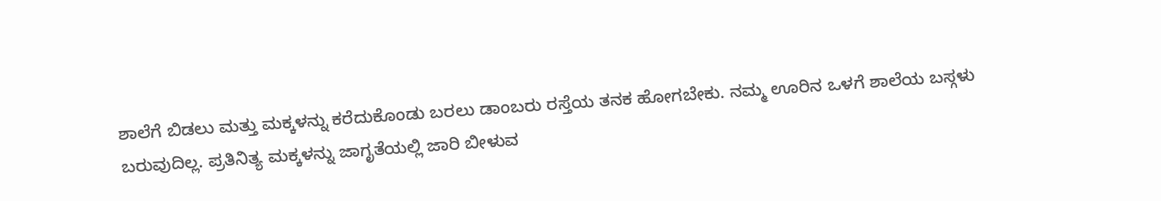ಶಾಲೆಗೆ ಬಿಡಲು ಮತ್ತು ಮಕ್ಕಳನ್ನು ಕರೆದುಕೊಂಡು ಬರಲು ಡಾಂಬರು ರಸ್ತೆಯ ತನಕ ಹೋಗಬೇಕು. ನಮ್ಮ ಊರಿನ ಒಳಗೆ ಶಾಲೆಯ ಬಸ್ಗಳು ಬರುವುದಿಲ್ಲ. ಪ್ರತಿನಿತ್ಯ ಮಕ್ಕಳನ್ನು ಜಾಗೃತೆಯಲ್ಲಿ ಜಾರಿ ಬೀಳುವ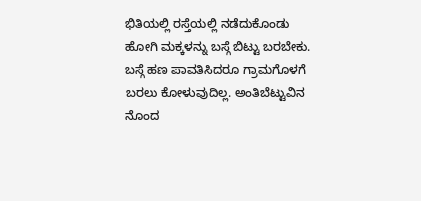ಭಿತಿಯಲ್ಲಿ ರಸ್ತೆಯಲ್ಲಿ ನಡೆದುಕೊಂಡು ಹೋಗಿ ಮಕ್ಕಳನ್ನು ಬಸ್ಗೆ ಬಿಟ್ಟು ಬರಬೇಕು. ಬಸ್ಗೆ ಹಣ ಪಾವತಿಸಿದರೂ ಗ್ರಾಮಗೊಳಗೆ ಬರಲು ಕೋಳುವುದಿಲ್ಲ. ಅಂತಿಬೆಟ್ಟುವಿನ ನೊಂದ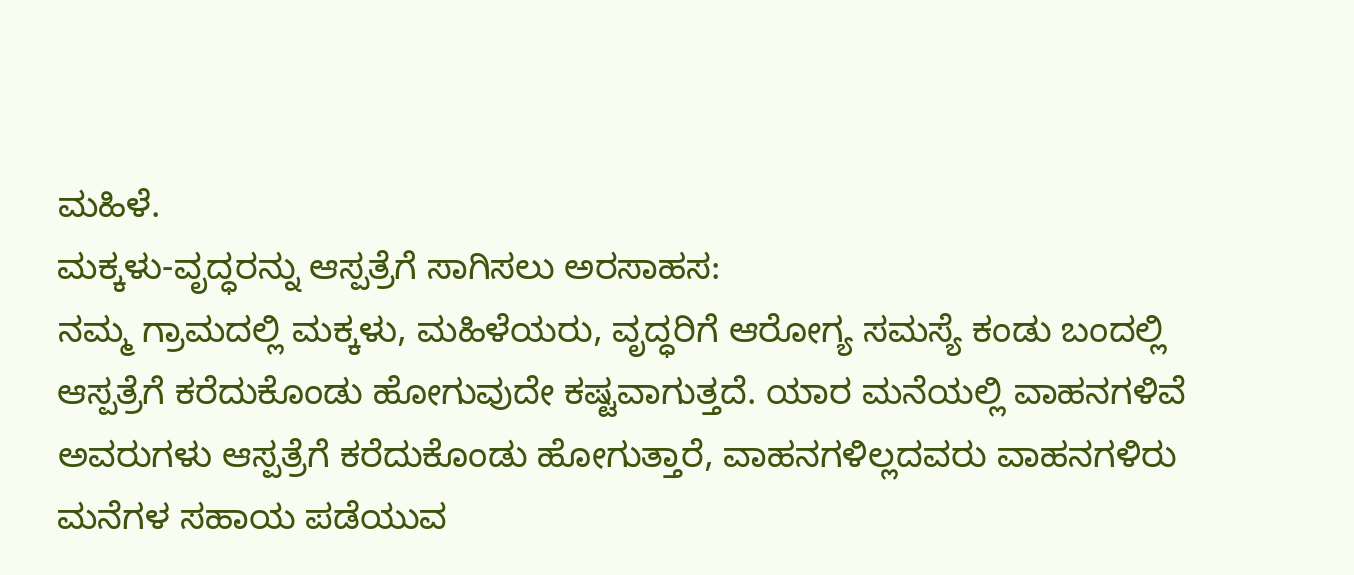ಮಹಿಳೆ.
ಮಕ್ಕಳು-ವೃದ್ಧರನ್ನು ಆಸ್ಪತ್ರೆಗೆ ಸಾಗಿಸಲು ಅರಸಾಹಸ:
ನಮ್ಮ ಗ್ರಾಮದಲ್ಲಿ ಮಕ್ಕಳು, ಮಹಿಳೆಯರು, ವೃದ್ಧರಿಗೆ ಆರೋಗ್ಯ ಸಮಸ್ಯೆ ಕಂಡು ಬಂದಲ್ಲಿ ಆಸ್ಪತ್ರೆಗೆ ಕರೆದುಕೊಂಡು ಹೋಗುವುದೇ ಕಷ್ಟವಾಗುತ್ತದೆ. ಯಾರ ಮನೆಯಲ್ಲಿ ವಾಹನಗಳಿವೆ ಅವರುಗಳು ಆಸ್ಪತ್ರೆಗೆ ಕರೆದುಕೊಂಡು ಹೋಗುತ್ತಾರೆ, ವಾಹನಗಳಿಲ್ಲದವರು ವಾಹನಗಳಿರು ಮನೆಗಳ ಸಹಾಯ ಪಡೆಯುವ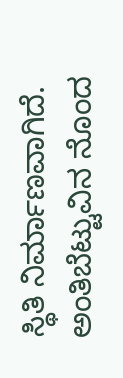ಸ್ಥಿತಿ ನಿರ್ಮಾಣವಾಗಿದೆ. ಅಂತಿಬೆಟ್ಟುವಿನ ನೊಂದ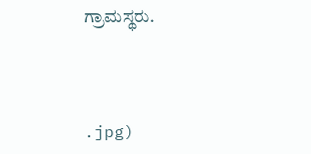ಗ್ರಾಮಸ್ಥರು.



.jpg)